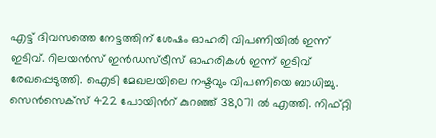എട്ട് ദിവസത്തെ നേട്ടത്തിന് ശേഷം ഓഹരി വിപണിയിൽ ഇന്ന് ഇടിവ്. റിലയൻസ് ഇൻഡസ്ട്രീസ് ഓഹരികൾ ഇന്ന് ഇടിവ് രേഖപ്പെടുത്തി. ഐടി മേഖലയിലെ നഷ്ടവും വിപണിയെ ബാധിച്ചു. സെൻസെക്സ് 422 പോയിൻറ് കുറഞ്ഞ് 38,071 ൽ എത്തി. നിഫ്റ്റി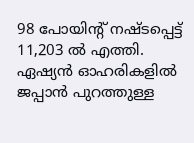98 പോയിന്റ് നഷ്ടപ്പെട്ട് 11,203 ൽ എത്തി. ഏഷ്യൻ ഓഹരികളിൽ ജപ്പാൻ പുറത്തുള്ള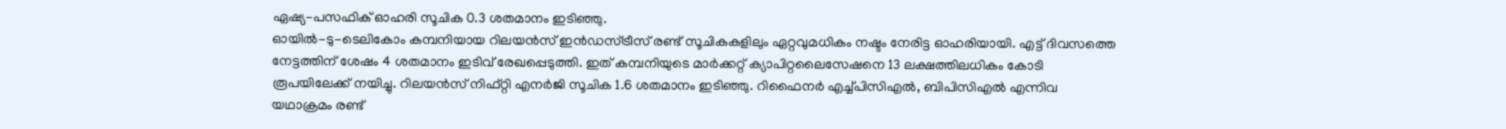ഏഷ്യ-പസഫിക് ഓഹരി സൂചിക 0.3 ശതമാനം ഇടിഞ്ഞു.
ഓയിൽ-ടു-ടെലികോം കമ്പനിയായ റിലയൻസ് ഇൻഡസ്ട്രീസ് രണ്ട് സൂചികകളിലും ഏറ്റവുമധികം നഷ്ടം നേരിട്ട ഓഹരിയായി. എട്ട് ദിവസത്തെ നേട്ടത്തിന് ശേഷം 4 ശതമാനം ഇടിവ് രേഖപ്പെടുത്തി. ഇത് കമ്പനിയുടെ മാർക്കറ്റ് ക്യാപിറ്റലൈസേഷനെ 13 ലക്ഷത്തിലധികം കോടി രൂപയിലേക്ക് നയിച്ചു. റിലയൻസ് നിഫ്റ്റി എനർജി സൂചിക 1.6 ശതമാനം ഇടിഞ്ഞു. റിഫൈനർ എച്ച്പിസിഎൽ, ബിപിസിഎൽ എന്നിവ യഥാക്രമം രണ്ട്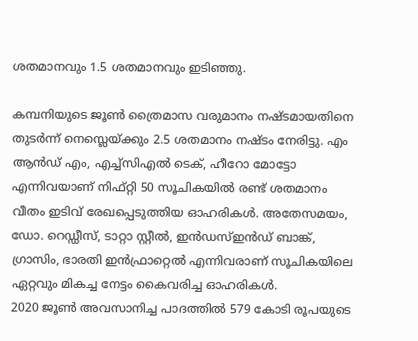ശതമാനവും 1.5 ശതമാനവും ഇടിഞ്ഞു.

കമ്പനിയുടെ ജൂൺ ത്രൈമാസ വരുമാനം നഷ്ടമായതിനെ തുടർന്ന് നെസ്ലെയ്ക്കും 2.5 ശതമാനം നഷ്ടം നേരിട്ടു. എം ആൻഡ് എം, എച്ച്സിഎൽ ടെക്, ഹീറോ മോട്ടോ എന്നിവയാണ് നിഫ്റ്റി 50 സൂചികയിൽ രണ്ട് ശതമാനം വീതം ഇടിവ് രേഖപ്പെടുത്തിയ ഓഹരികൾ. അതേസമയം, ഡോ. റെഡ്ഡീസ്, ടാറ്റാ സ്റ്റീൽ, ഇൻഡസ്ഇൻഡ് ബാങ്ക്, ഗ്രാസിം, ഭാരതി ഇൻഫ്രാറ്റെൽ എന്നിവരാണ് സൂചികയിലെ ഏറ്റവും മികച്ച നേട്ടം കൈവരിച്ച ഓഹരികൾ.
2020 ജൂൺ അവസാനിച്ച പാദത്തിൽ 579 കോടി രൂപയുടെ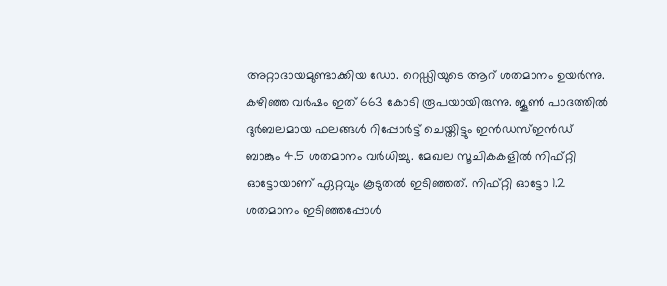അറ്റാദായമുണ്ടാക്കിയ ഡോ. റെഡ്ഡിയുടെ ആറ് ശതമാനം ഉയർന്നു. കഴിഞ്ഞ വർഷം ഇത് 663 കോടി രൂപയായിരുന്നു. ജൂൺ പാദത്തിൽ ദുർബലമായ ഫലങ്ങൾ റിപ്പോർട്ട് ചെയ്തിട്ടും ഇൻഡസ്ഇൻഡ് ബാങ്കും 4.5 ശതമാനം വർധിച്ചു. മേഖല സൂചികകളിൽ നിഫ്റ്റി ഓട്ടോയാണ് ഏറ്റവും കൂടുതൽ ഇടിഞ്ഞത്. നിഫ്റ്റി ഓട്ടോ 1.2 ശതമാനം ഇടിഞ്ഞപ്പോൾ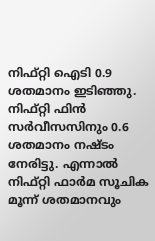നിഫ്റ്റി ഐടി 0.9 ശതമാനം ഇടിഞ്ഞു. നിഫ്റ്റി ഫിൻ സർവീസസിനും 0.6 ശതമാനം നഷ്ടം നേരിട്ടു. എന്നാൽ നിഫ്റ്റി ഫാർമ സൂചിക മൂന്ന് ശതമാനവും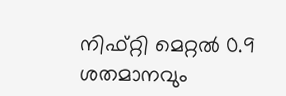നിഫ്റ്റി മെറ്റൽ 0.9 ശതമാനവും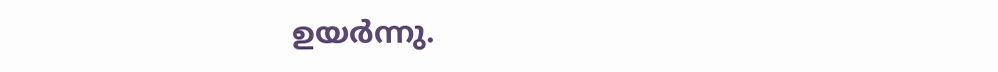ഉയർന്നു.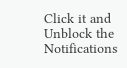Click it and Unblock the Notifications